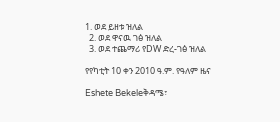1. ወደ ይዘቱ ዝለል
  2. ወደ ዋናዉ ገፅ ዝለል
  3. ወደ ተጨማሪ የDW ድረ-ገፅ ዝለል

የየካቲት 10 ቀን 2010 ዓ.ም. የዓለም ዜና

Eshete Bekeleቅዳሜ፣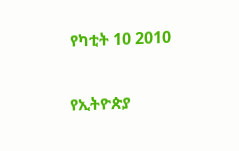የካቲት 10 2010

የኢትዮጵያ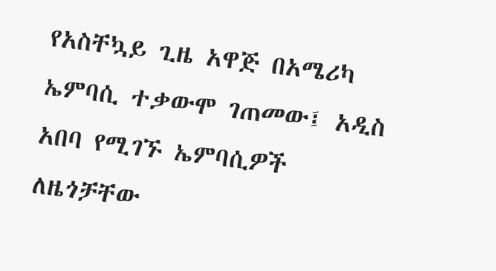የአስቸኳይ ጊዜ አዋጅ በአሜሪካ ኤምባሲ ተቃውሞ ገጠመው፤ አዲስ አበባ የሚገኙ ኤምባሲዎች ለዜጎቻቸው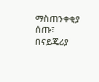ማስጠንቀቂያ ሰጡ፣ በናይጄሪያ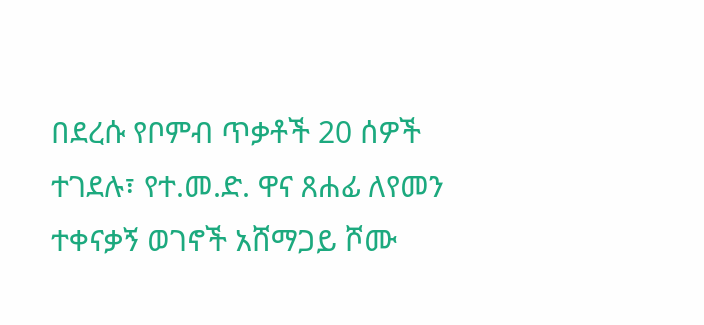በደረሱ የቦምብ ጥቃቶች 20 ሰዎች ተገደሉ፣ የተ.መ.ድ. ዋና ጸሐፊ ለየመን ተቀናቃኝ ወገኖች አሸማጋይ ሾሙ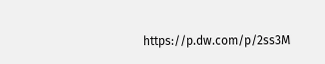https://p.dw.com/p/2ss3M